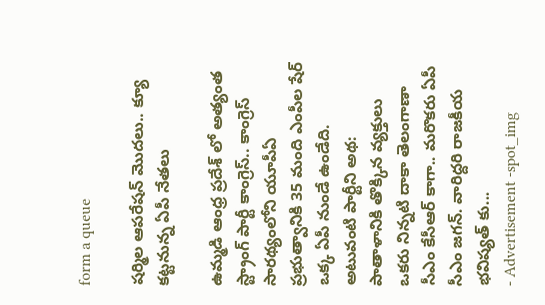form a queue

షర్మిల ఆపరేషన్ మొదలు.. క్యూ కట్టనున్న ఏపీ నేతలు

ఉమ్మడి ఆంధ్ర ప్రదేశ్ లో అత్యంత స్ట్రాంగ్ పార్టీ కాంగ్రెస్.. కాంగ్రెస్ సారథ్యంలోని యూపీఏ ప్రభుత్వానికి 35 మంది ఎంపీల షేర్ ఒక్క ఏపీ నుండే ఉండేది. అటువంటి పార్టీని అథ: పాతాళానికి తొక్కిన వ్యక్తులు ఒకరు నిన్నటి దాకా తెలంగాణా సీఎం కేసీఆర్ కాగా.. మరొకరు ఏపీ సీఎం జగన్. వారిద్దరి రాజకీయ భవిష్యత్ కు...
- Advertisement -spot_img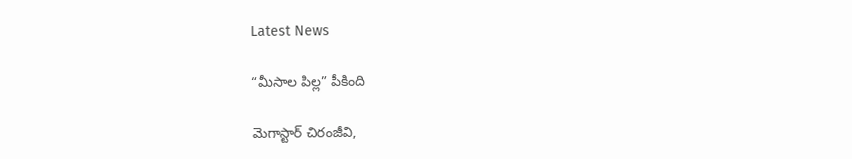Latest News

“మీసాల పిల్ల” పీకింది

మెగాస్టార్ చిరంజీవి,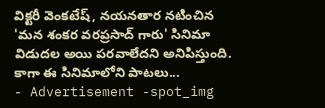విక్టరీ వెంకటేష్, నయనతార నటించిన 'మన శంకర వరప్రసాద్ గారు' సినిమా విడుదల అయి పరవాలేదని అనిపిస్తుంది. కాగా ఈ సినిమాలోని పాటలు...
- Advertisement -spot_img